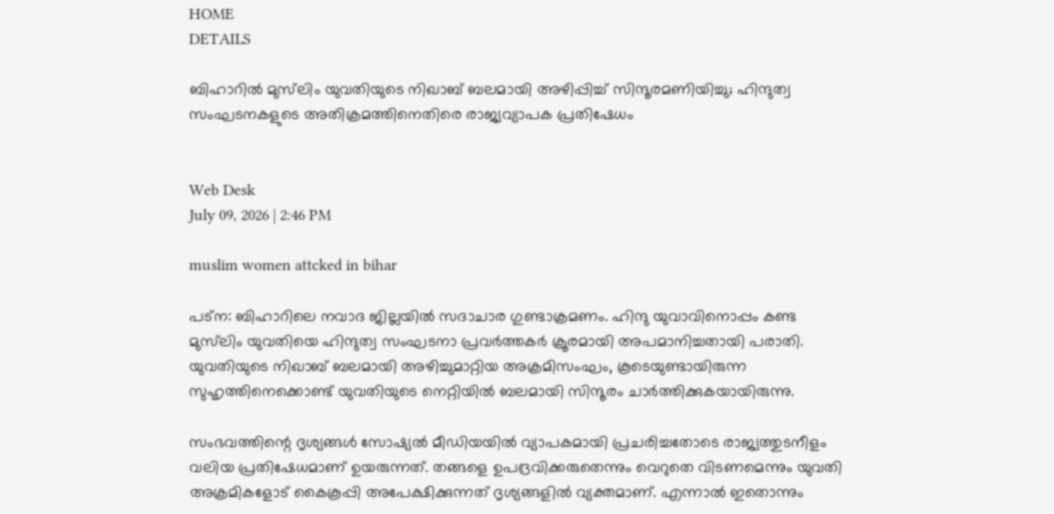HOME
DETAILS

ബിഹാറിൽ മുസ്‌ലിം യുവതിയുടെ നിഖാബ് ബലമായി അഴിപ്പിച്ച് സിന്ദൂരമണിയിച്ചു; ഹിന്ദുത്വ സംഘടനകളുടെ അതിക്രമത്തിനെതിരെ രാജ്യവ്യാപക പ്രതിഷേധം


Web Desk
July 09, 2026 | 2:46 PM

muslim women attcked in bihar

പട്‌ന: ബിഹാറിലെ നവാദ ജില്ലയിൽ സദാചാര ഗുണ്ടാക്രമണം. ഹിന്ദു യുവാവിനൊപ്പം കണ്ട മുസ്‌ലിം യുവതിയെ ഹിന്ദുത്വ സംഘടനാ പ്രവർത്തകർ ക്രൂരമായി അപമാനിച്ചതായി പരാതി. യുവതിയുടെ നിഖാബ് ബലമായി അഴിച്ചുമാറ്റിയ അക്രമിസംഘം, കൂടെയുണ്ടായിരുന്ന സുഹൃത്തിനെക്കൊണ്ട് യുവതിയുടെ നെറ്റിയിൽ ബലമായി സിന്ദൂരം ചാർത്തിക്കുകയായിരുന്നു.

സംഭവത്തിന്റെ ദൃശ്യങ്ങൾ സോഷ്യൽ മീഡിയയിൽ വ്യാപകമായി പ്രചരിച്ചതോടെ രാജ്യത്തുടനീളം വലിയ പ്രതിഷേധമാണ് ഉയരുന്നത്. തങ്ങളെ ഉപദ്രവിക്കരുതെന്നും വെറുതെ വിടണമെന്നും യുവതി അക്രമികളോട് കൈകൂപ്പി അപേക്ഷിക്കുന്നത് ദൃശ്യങ്ങളിൽ വ്യക്തമാണ്. എന്നാൽ ഇതൊന്നും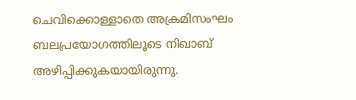ചെവിക്കൊള്ളാതെ അക്രമിസംഘം ബലപ്രയോഗത്തിലൂടെ നിഖാബ് അഴിപ്പിക്കുകയായിരുന്നു.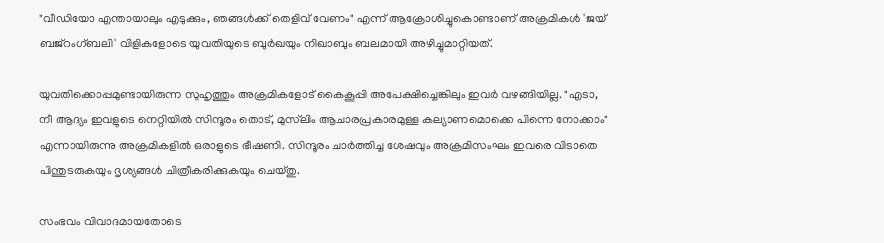"വീഡിയോ എന്തായാലും എടുക്കും, ഞങ്ങൾക്ക് തെളിവ് വേണം" എന്ന് ആക്രോശിച്ചുകൊണ്ടാണ് അക്രമികൾ 'ജയ് ബജ്‌റംഗ്ബലി' വിളികളോടെ യുവതിയുടെ ബുർഖയും നിഖാബും ബലമായി അഴിച്ചുമാറ്റിയത്.

യുവതിക്കൊപ്പമുണ്ടായിരുന്ന സുഹൃത്തും അക്രമികളോട് കൈകൂപ്പി അപേക്ഷിച്ചെങ്കിലും ഇവർ വഴങ്ങിയില്ല. "എടാ, നീ ആദ്യം ഇവളുടെ നെറ്റിയിൽ സിന്ദൂരം തൊട്, മുസ്‌ലിം ആചാരപ്രകാരമുള്ള കല്യാണമൊക്കെ പിന്നെ നോക്കാം" എന്നായിരുന്നു അക്രമികളിൽ ഒരാളുടെ ഭീഷണി. സിന്ദൂരം ചാർത്തിച്ച ശേഷവും അക്രമിസംഘം ഇവരെ വിടാതെ പിന്തുടരുകയും ദൃശ്യങ്ങൾ ചിത്രീകരിക്കുകയും ചെയ്തു.

സംഭവം വിവാദമായതോടെ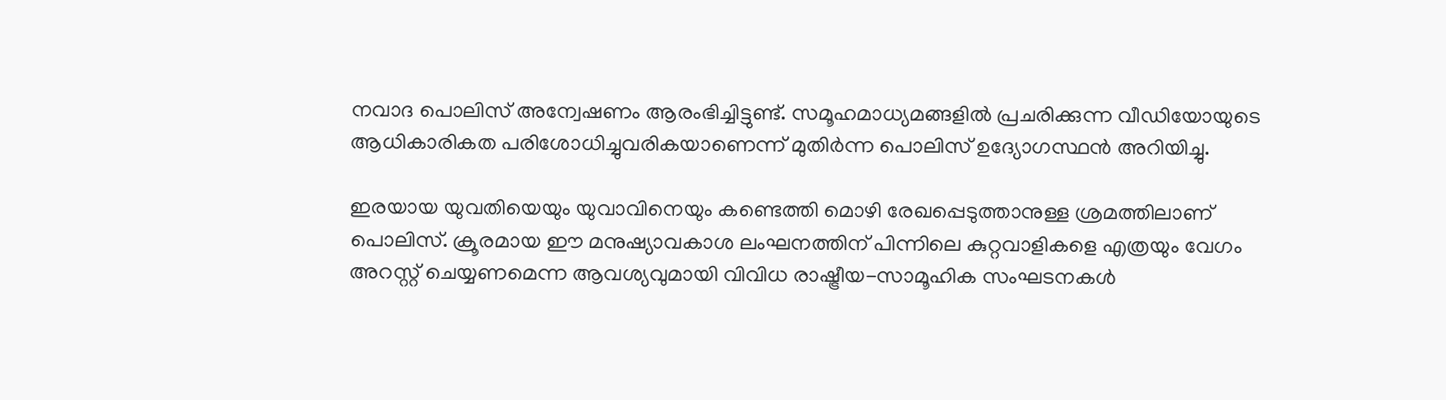നവാദ പൊലിസ് അന്വേഷണം ആരംഭിച്ചിട്ടുണ്ട്. സമൂഹമാധ്യമങ്ങളിൽ പ്രചരിക്കുന്ന വീഡിയോയുടെ ആധികാരികത പരിശോധിച്ചുവരികയാണെന്ന് മുതിർന്ന പൊലിസ് ഉദ്യോഗസ്ഥൻ അറിയിച്ചു.

ഇരയായ യുവതിയെയും യുവാവിനെയും കണ്ടെത്തി മൊഴി രേഖപ്പെടുത്താനുള്ള ശ്രമത്തിലാണ് പൊലിസ്. ക്രൂരമായ ഈ മനുഷ്യാവകാശ ലംഘനത്തിന് പിന്നിലെ കുറ്റവാളികളെ എത്രയും വേഗം അറസ്റ്റ് ചെയ്യണമെന്ന ആവശ്യവുമായി വിവിധ രാഷ്ട്രീയ-സാമൂഹിക സംഘടനകൾ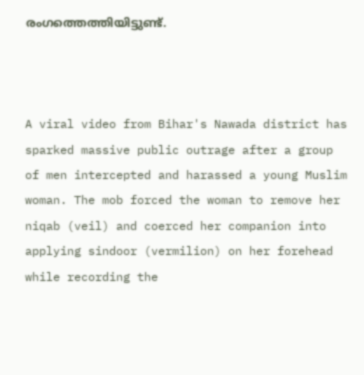രംഗത്തെത്തിയിട്ടുണ്ട്.



A viral video from Bihar's Nawada district has sparked massive public outrage after a group of men intercepted and harassed a young Muslim woman. The mob forced the woman to remove her niqab (veil) and coerced her companion into applying sindoor (vermilion) on her forehead while recording the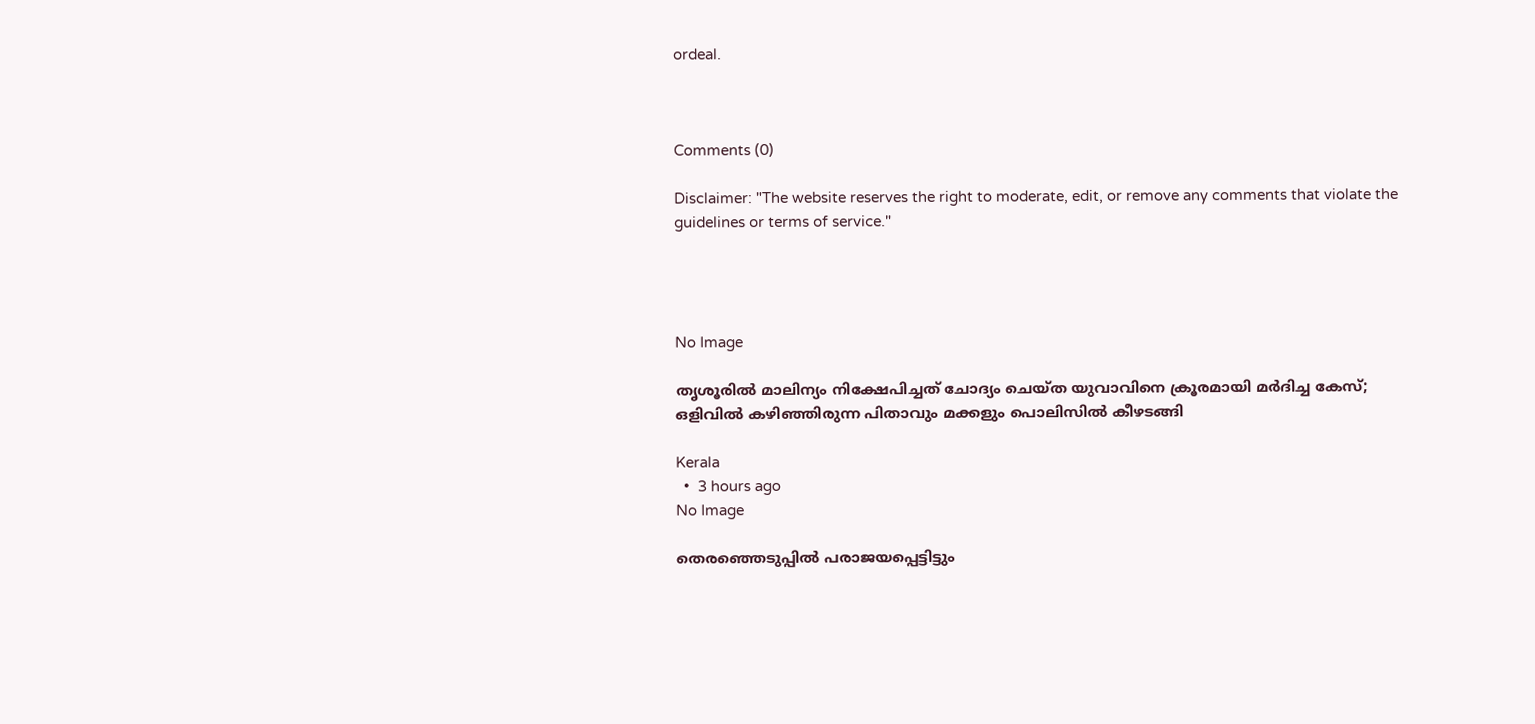ordeal.



Comments (0)

Disclaimer: "The website reserves the right to moderate, edit, or remove any comments that violate the guidelines or terms of service."




No Image

തൃശൂരിൽ മാലിന്യം നിക്ഷേപിച്ചത് ചോദ്യം ചെയ്ത യുവാവിനെ ക്രൂരമായി മർദിച്ച കേസ്; ഒളിവിൽ കഴിഞ്ഞിരുന്ന പിതാവും മക്കളും പൊലിസിൽ കീഴടങ്ങി

Kerala
  •  3 hours ago
No Image

തെരഞ്ഞെടുപ്പിൽ പരാജയപ്പെട്ടിട്ടും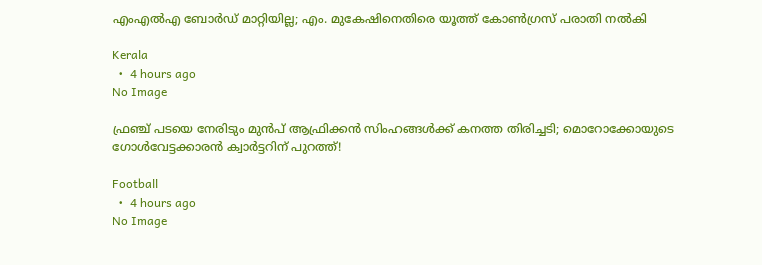എംഎൽഎ ബോർഡ് മാറ്റിയില്ല; എം. മുകേഷിനെതിരെ യൂത്ത് കോൺഗ്രസ് പരാതി നൽകി

Kerala
  •  4 hours ago
No Image

ഫ്രഞ്ച് പടയെ നേരിടും മുൻപ് ആഫ്രിക്കൻ സിംഹങ്ങൾക്ക് കനത്ത തിരിച്ചടി; മൊറോക്കോയുടെ ഗോൾവേട്ടക്കാരൻ ക്വാർട്ടറിന് പുറത്ത്!

Football
  •  4 hours ago
No Image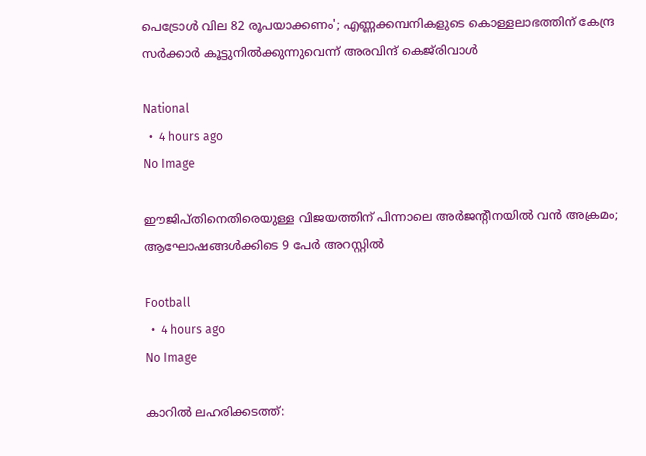പെട്രോൾ വില 82 രൂപയാക്കണം'; എണ്ണക്കമ്പനികളുടെ കൊള്ളലാഭത്തിന് കേന്ദ്ര സർക്കാർ കൂട്ടുനിൽക്കുന്നുവെന്ന് അരവിന്ദ് കെജ്‌രിവാൾ

National
  •  4 hours ago
No Image

ഈജിപ്തിനെതിരെയുള്ള വിജയത്തിന് പിന്നാലെ അർജന്റീനയിൽ വൻ അക്രമം; ആഘോഷങ്ങൾക്കിടെ 9 പേർ അറസ്റ്റിൽ

Football
  •  4 hours ago
No Image

കാറിൽ ലഹരിക്കടത്ത്: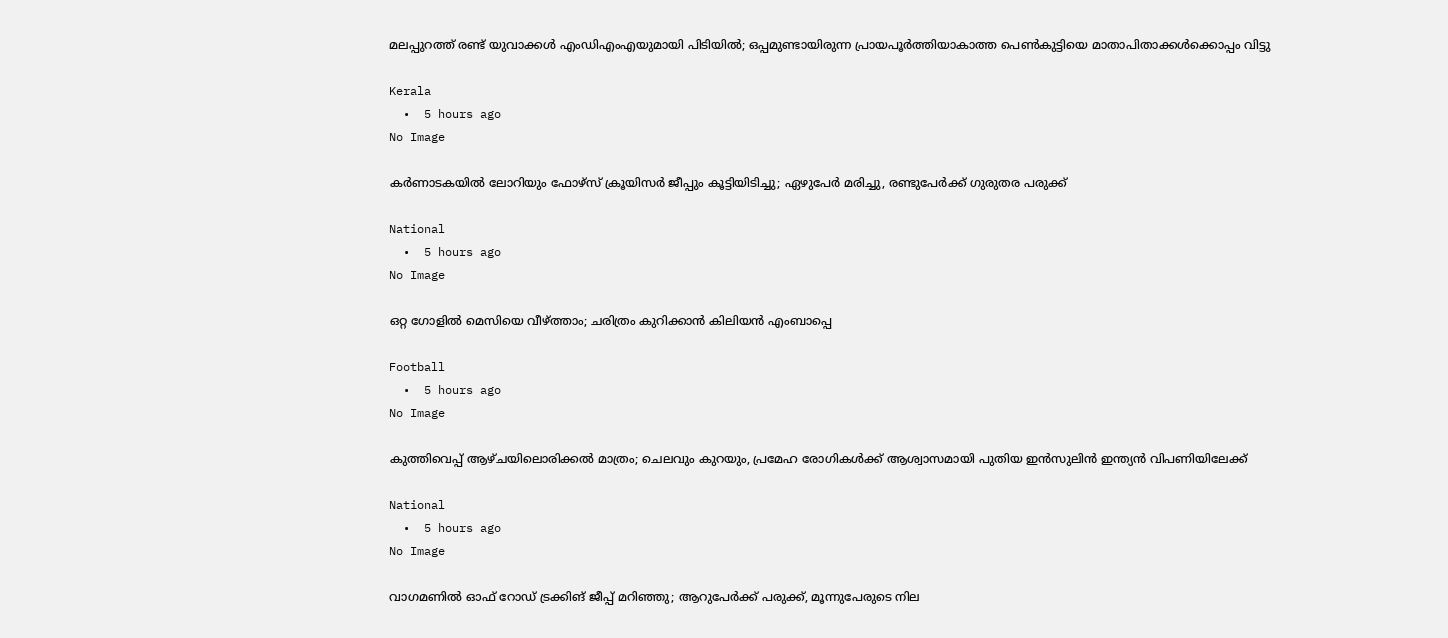മലപ്പുറത്ത് രണ്ട് യുവാക്കൾ എംഡിഎംഎയുമായി പിടിയിൽ; ഒപ്പമുണ്ടായിരുന്ന പ്രായപൂർത്തിയാകാത്ത പെൺകുട്ടിയെ മാതാപിതാക്കൾക്കൊപ്പം വിട്ടു

Kerala
  •  5 hours ago
No Image

കര്‍ണാടകയില്‍ ലോറിയും ഫോഴ്‌സ് ക്രൂയിസര്‍ ജീപ്പും കൂട്ടിയിടിച്ചു; ഏഴുപേര്‍ മരിച്ചു, രണ്ടുപേര്‍ക്ക് ഗുരുതര പരുക്ക്

National
  •  5 hours ago
No Image

ഒറ്റ ഗോളില്‍ മെസിയെ വീഴ്ത്താം; ചരിത്രം കുറിക്കാൻ കിലിയൻ എംബാപ്പെ

Football
  •  5 hours ago
No Image

കുത്തിവെപ്പ് ആഴ്ചയിലൊരിക്കൽ മാത്രം; ചെലവും കുറയും, പ്രമേഹ രോഗികൾക്ക് ആശ്വാസമായി പുതിയ ഇൻസുലിൻ ഇന്ത്യൻ വിപണിയിലേക്ക്

National
  •  5 hours ago
No Image

വാഗമണില്‍ ഓഫ് റോഡ് ട്രക്കിങ് ജീപ്പ് മറിഞ്ഞു; ആറുപേര്‍ക്ക് പരുക്ക്, മൂന്നുപേരുടെ നില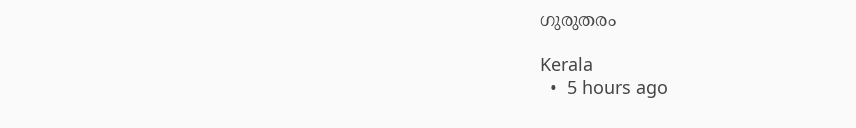ഗുരുതരം

Kerala
  •  5 hours ago